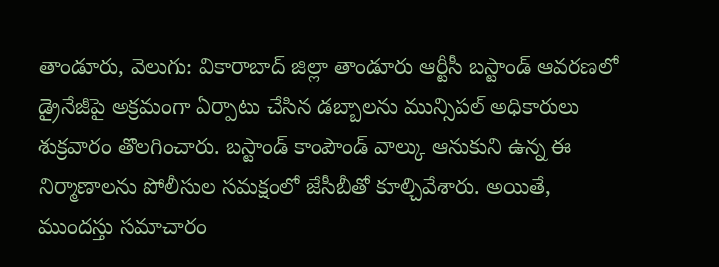తాండూరు, వెలుగు: వికారాబాద్ జిల్లా తాండూరు ఆర్టీసీ బస్టాండ్ ఆవరణలో డ్రైనేజీపై అక్రమంగా ఏర్పాటు చేసిన డబ్బాలను మున్సిపల్ అధికారులు శుక్రవారం తొలగించారు. బస్టాండ్ కాంపౌండ్ వాల్కు ఆనుకుని ఉన్న ఈ నిర్మాణాలను పోలీసుల సమక్షంలో జేసీబీతో కూల్చివేశారు. అయితే, ముందస్తు సమాచారం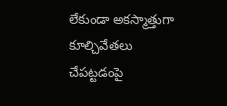లేకుండా అకస్మాత్తుగా కూల్చివేతలు చేపట్టడంపై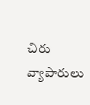చిరు వ్యాపారులు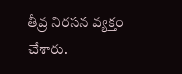తీవ్ర నిరసన వ్యక్తం చేశారు.